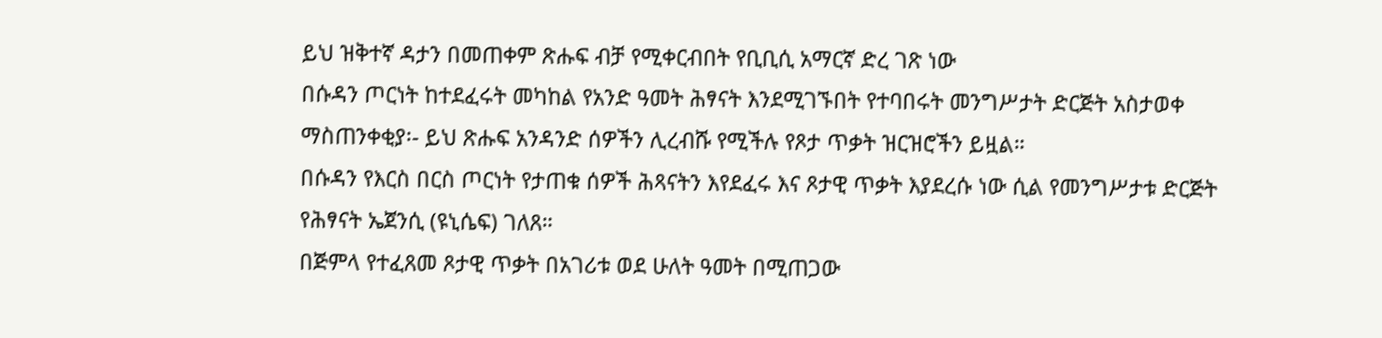ይህ ዝቅተኛ ዳታን በመጠቀም ጽሑፍ ብቻ የሚቀርብበት የቢቢሲ አማርኛ ድረ ገጽ ነው
በሱዳን ጦርነት ከተደፈሩት መካከል የአንድ ዓመት ሕፃናት እንደሚገኙበት የተባበሩት መንግሥታት ድርጅት አስታወቀ
ማስጠንቀቂያ፡- ይህ ጽሑፍ አንዳንድ ሰዎችን ሊረብሹ የሚችሉ የጾታ ጥቃት ዝርዝሮችን ይዟል።
በሱዳን የእርስ በርስ ጦርነት የታጠቁ ሰዎች ሕጻናትን እየደፈሩ እና ጾታዊ ጥቃት እያደረሱ ነው ሲል የመንግሥታቱ ድርጅት የሕፃናት ኤጀንሲ (ዩኒሴፍ) ገለጸ።
በጅምላ የተፈጸመ ጾታዊ ጥቃት በአገሪቱ ወደ ሁለት ዓመት በሚጠጋው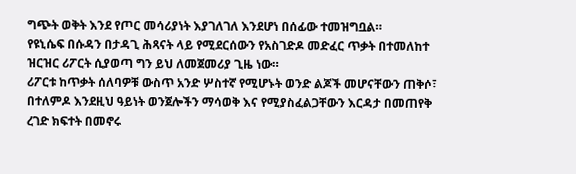ግጭት ወቅት እንደ የጦር መሳሪያነት እያገለገለ እንደሆነ በሰፊው ተመዝግቧል።
የዩኒሴፍ በሱዳን በታዳጊ ሕጻናት ላይ የሚደርሰውን የአስገድዶ መድፈር ጥቃት በተመለከተ ዝርዝር ሪፖርት ሲያወጣ ግን ይህ ለመጀመሪያ ጊዜ ነው።
ሪፖርቱ ከጥቃት ሰለባዎቹ ውስጥ አንድ ሦስተኛ የሚሆኑት ወንድ ልጆች መሆናቸውን ጠቅሶ፣ በተለምዶ እንደዚህ ዓይነት ወንጀሎችን ማሳወቅ እና የሚያስፈልጋቸውን እርዳታ በመጠየቅ ረገድ ክፍተት በመኖሩ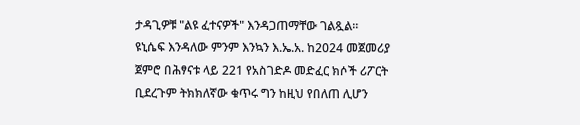ታዳጊዎቹ "ልዩ ፈተናዎች" እንዳጋጠማቸው ገልጿል።
ዩኒሴፍ እንዳለው ምንም እንኳን እ.ኤ.አ. ከ2024 መጀመሪያ ጀምሮ በሕፃናቱ ላይ 221 የአስገድዶ መድፈር ክሶች ሪፖርት ቢደረጉም ትክክለኛው ቁጥሩ ግን ከዚህ የበለጠ ሊሆን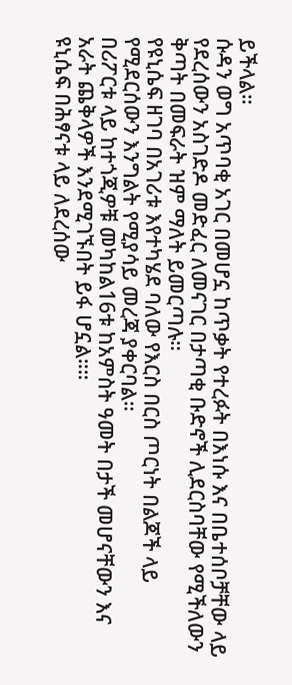ይችላል።
ሱዳን ወግ አጥባቂ አገር በመሆኗ ከጥቃት የተረፉት በእነሱ እና በቤተሰቦቻቸው ላይ የደረሰውን አስገድዶ መድፈር ለመናገር በታጣቂ ቡድኖች ሊደርስባቸው የሚችለውን ቅጣት በመፍራት ዝም ማለት ይመርጣሉ።
የዩኒሴፍ ዘገባ በአገሪቱ እየተካሄደ ባለው የእርስ በርስ ጦርነት በልጆች ላይ የሚደርሰውን እንግልት የሚያሳይ መረጃ ያቀርባል።
በሪፖርቱ ላይ ከተጎጂዎቹ መካከል16ቱ ከአምስት ዓመት በታች መሆናቸውን እና አራት ጨቅላዎች እንደሚገኙበት ይፋ ሆኗል።።
ዩኒሴፍ በሕፃናቱ ላይ ለደረሰው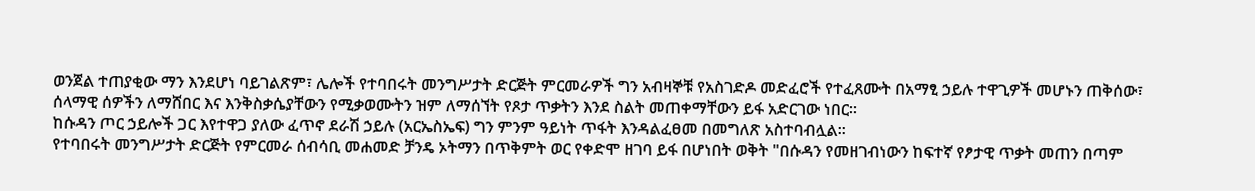ወንጀል ተጠያቂው ማን እንደሆነ ባይገልጽም፣ ሌሎች የተባበሩት መንግሥታት ድርጅት ምርመራዎች ግን አብዛኞቹ የአስገድዶ መድፈሮች የተፈጸሙት በአማፂ ኃይሉ ተዋጊዎች መሆኑን ጠቅሰው፣ ሰላማዊ ሰዎችን ለማሸበር እና እንቅስቃሴያቸውን የሚቃወሙትን ዝም ለማሰኘት የጾታ ጥቃትን እንደ ስልት መጠቀማቸውን ይፋ አድርገው ነበር።
ከሱዳን ጦር ኃይሎች ጋር እየተዋጋ ያለው ፈጥኖ ደራሽ ኃይሉ (አርኤስኤፍ) ግን ምንም ዓይነት ጥፋት እንዳልፈፀመ በመግለጽ አስተባብሏል።
የተባበሩት መንግሥታት ድርጅት የምርመራ ሰብሳቢ መሐመድ ቻንዴ ኦትማን በጥቅምት ወር የቀድሞ ዘገባ ይፋ በሆነበት ወቅት "በሱዳን የመዘገብነውን ከፍተኛ የፆታዊ ጥቃት መጠን በጣም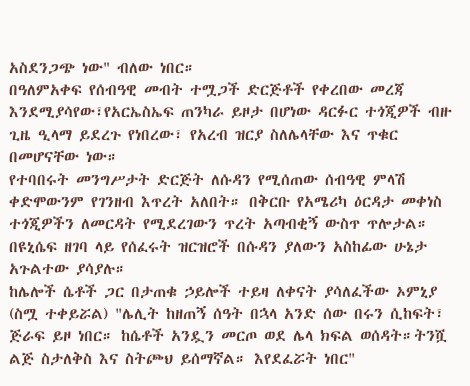አስደንጋጭ ነው" ብለው ነበር።
በዓለምአቀፍ የሰብዓዊ መብት ተሟጋች ድርጅቶች የቀረበው መረጃ እንደሚያሳየው፣የአርኤስኤፍ ጠንካራ ይዞታ በሆነው ዳርፉር ተጎጂዎች ብዙ ጊዜ ዒላማ ይደረጉ የነበረው፣ የአረብ ዝርያ ስለሌላቸው እና ጥቁር በመሆናቸው ነው።
የተባበሩት መንግሥታት ድርጅት ለሱዳን የሚሰጠው ሰብዓዊ ምላሽ ቀድሞውንም የገንዘብ እጥረት አለበት። በቅርቡ የአሜሪካ ዕርዳታ መቀነስ ተጎጂዎችን ለመርዳት የሚደረገውን ጥረት አጣብቂኝ ውስጥ ጥሎታል።
በዩኒሴፍ ዘገባ ላይ የሰፈሩት ዝርዝሮች በሱዳን ያለውን አስከፊው ሁኔታ አጉልተው ያሳያሉ።
ከሌሎች ሴቶች ጋር በታጠቁ ኃይሎች ተይዛ ለቀናት ያሳለፈችው ኦምኒያ (ስሟ ተቀይሯል) "ሌሊት ከዘጠኝ ሰዓት በኋላ አንድ ሰው በሩን ሲከፍት፣ ጅራፍ ይዞ ነበር። ከሴቶች አንዷን መርጦ ወደ ሌላ ክፍል ወሰዳት።ትንሿ ልጅ ስታለቅስ እና ስትጮህ ይሰማኛል። እየደፈሯት ነበር"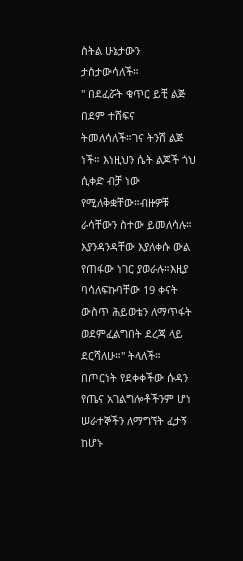ስትል ሁኔታውን ታስታውሳለች።
" በደፈሯት ቁጥር ይቺ ልጅ በደም ተሸፍና ትመለሳለች።ገና ትንሽ ልጅ ነች። እነዚህን ሴት ልጆች ጎህ ሲቀድ ብቻ ነው የሚለቅቋቸው።ብዙዎቹ ራሳቸውን ስተው ይመለሳሉ። እያንዳንዳቸው እያለቀሱ ውል የጠፋው ነገር ያወራሉ።እዚያ ባሳለፍኩባቸው 19 ቀናት ውስጥ ሕይወቴን ለማጥፋት ወደምፈልግበት ደረጃ ላይ ደርሻለሁ።" ትላለች።
በጦርነት የደቀቀችው ሱዳን የጤና አገልግሎቶችንም ሆነ ሠራተኞችን ለማግኘት ፈታኝ ከሆኑ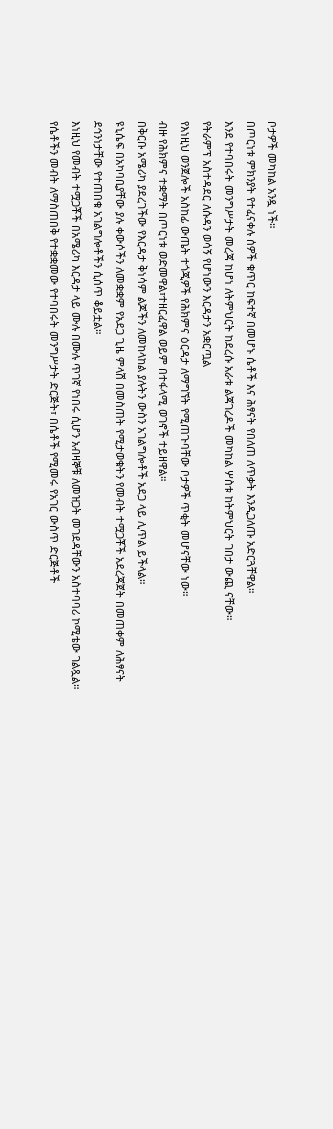ቦታዎች መካከል አንዷ ነች።
በጦርነቱ ምክንያት የተፈናቀሉ ሰዎች ቁጥር ከፍተኛ በመሆኑ ሴቶች እና ሕፃናት የበለጠ ለጥቃት እንዲጋለጡ አድርጓቸዋል።
እንደ የተባበሩት መንግሥታት መረጃ ከሆነ ለትምህርት ከደረሱ አራቱ ልጃገረዶች መካከል ሦስቱ ከትምህርት ገበታ ውጪ ናቸው።
የትራምፕ አስተዳደር ለሱዳን ወሳኝ የሆነውን እርዳታን አቋርጧል
የእነዚህ ወንጀሎች አስከፊ ውጤት ተጎጂዎች የሕክምና ዕርዳታ ለማግኘት የሚጠጉባቸው ቦታዎች ጥቂት መሆናቸው ነው።
ብዙ የሕክምና ተቋማት በጦርነቱ ወድመዋል፣ተዘርፈዋል ወይም በተፋላሚ ወገኖች ተይዘዋል።
በቅርቡ አሜሪካ ያደረገችው የእርዳታ ቅነሳም ልጆችን ለመከላከል ያሉትን ውስን አገልግሎቶች አደጋ ላይ ሊጥል ይችላል።
ዩኒሴፍ በአካባቢያቸው ያሉ ቀውሶችን ለመቋቋም የአደጋ ጊዜ ምላሽ በመስጠት የሚታወቁትን የመብት ተሟጋቾች አደረጃጀት በመጠቀም ለሕፃናት ደኅንነታቸው የተጠበቁ አገልግሎቶችን ሲሰጥ ቆይቷል።
እነዚህ የመብት ተሟጋቾች በአሜሪካ እርዳታ ላይ ሙሉ በሙሉ ጥገኛ የነበሩ ሲሆን አብዛኞቹ ለመዝጋት መገደዳቸውን አስተባባሪ ኮሚቴው ገልጿል።
የሴቶችን መብት ለማስጠበቅ የተቋቋመው የተባበሩት መንግሥታት ድርጅት፣ በሴቶች የሚመሩ የአገር ውስጥ ድርጅቶች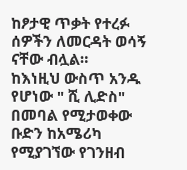ከፆታዊ ጥቃት የተረፉ ሰዎችን ለመርዳት ወሳኝ ናቸው ብሏል።
ከእነዚህ ውስጥ አንዱ የሆነው " ሺ ሊድስ" በመባል የሚታወቀው ቡድን ከአሜሪካ የሚያገኘው የገንዘብ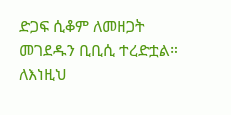ድጋፍ ሲቆም ለመዘጋት መገደዱን ቢቢሲ ተረድቷል።
ለእነዚህ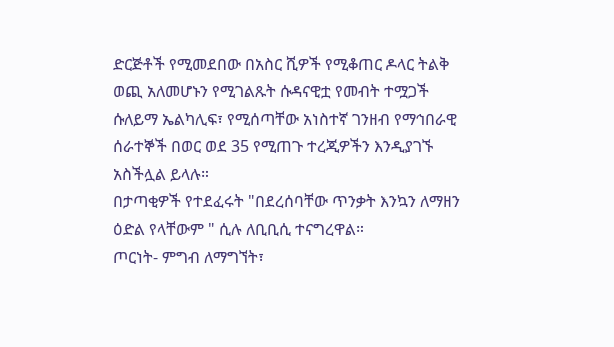ድርጅቶች የሚመደበው በአስር ሺዎች የሚቆጠር ዶላር ትልቅ ወጪ አለመሆኑን የሚገልጹት ሱዳናዊቷ የመብት ተሟጋች ሱለይማ ኤልካሊፍ፣ የሚሰጣቸው አነስተኛ ገንዘብ የማኅበራዊ ሰራተኞች በወር ወደ 35 የሚጠጉ ተረጂዎችን እንዲያገኙ አስችሏል ይላሉ።
በታጣቂዎች የተደፈሩት "በደረሰባቸው ጥንቃት እንኳን ለማዘን ዕድል የላቸውም " ሲሉ ለቢቢሲ ተናግረዋል።
ጦርነት- ምግብ ለማግኘት፣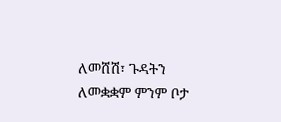ለመሸሽ፣ ጉዳትን ለመቋቋም ምንም ቦታ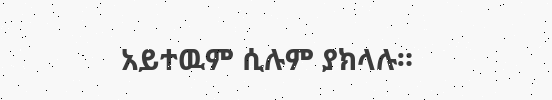አይተዉም ሲሉም ያክላሉ።